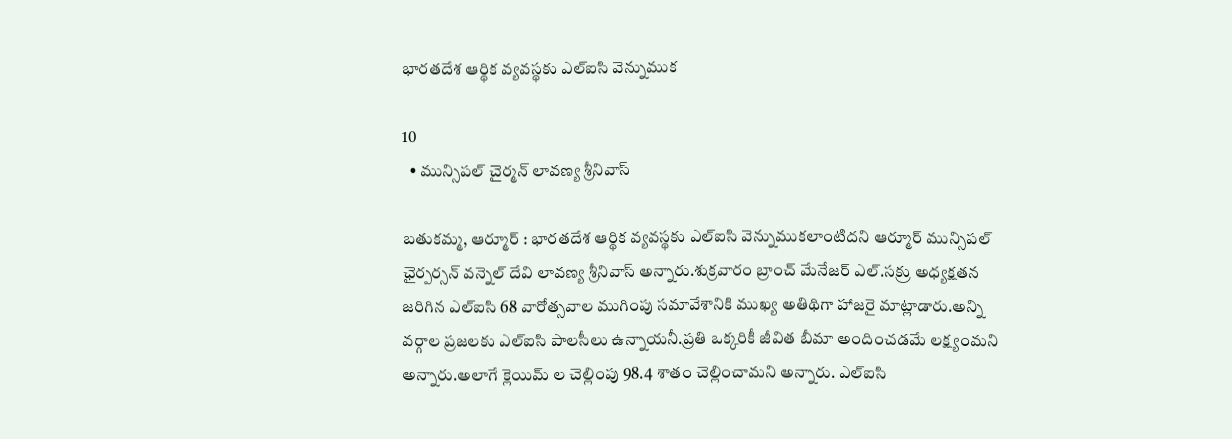భారతదేశ ఆర్థిక వ్యవస్థకు ఎల్ఐసి వెన్నుముక

10
  • మున్సిపల్ చైర్మన్ లావణ్య శ్రీనివాస్

బతుకమ్మ, ఆర్మూర్ : భారతదేశ ఆర్థిక వ్యవస్థకు ఎల్ఐసి వెన్నుముకలాంటిదని ఆర్మూర్ మున్సిపల్ ఛైర్పర్సన్ వన్నెల్ దేవి లావణ్య శ్రీనివాస్ అన్నారు.శుక్రవారం బ్రాంచ్ మేనేజర్ ఎల్.సక్రు అధ్యక్షతన జరిగిన ఎల్ఐసి 68 వారోత్సవాల ముగింపు సమావేశానికి ముఖ్య అతిథిగా హాజరై మాట్లాడారు.అన్ని వర్గాల ప్రజలకు ఎల్ఐసి పాలసీలు ఉన్నాయనీ.ప్రతి ఒక్కరికీ జీవిత బీమా అందించడమే లక్ష్యంమని అన్నారు.అలాగే క్లెయిమ్ ల చెల్లింపు 98.4 శాతం చెల్లించామని అన్నారు. ఎల్‌ఐసి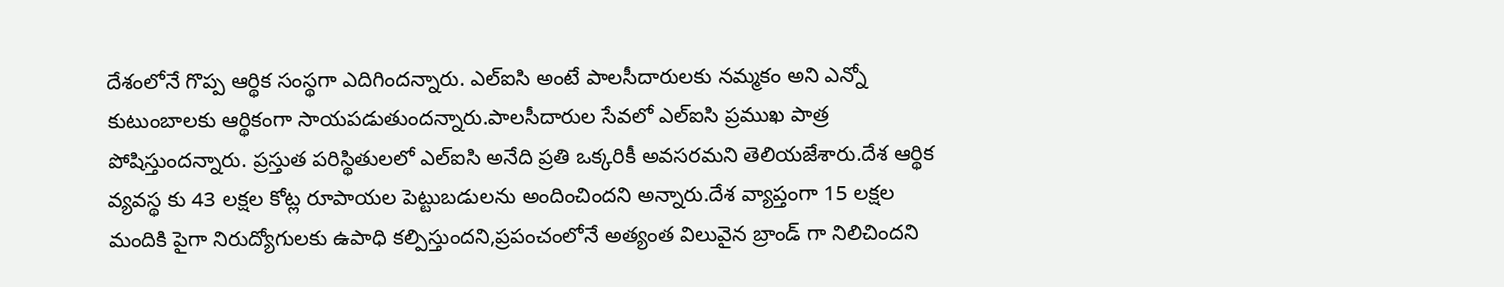దేశంలోనే గొప్ప ఆర్థిక సంస్థగా ఎదిగిందన్నారు. ఎల్ఐసి అంటే పాలసీదారులకు నమ్మకం అని ఎన్నో కుటుంబాలకు ఆర్థికంగా సాయపడుతుందన్నారు.పాలసీదారుల సేవలో ఎల్‌ఐసి ప్రముఖ పాత్ర పోషిస్తుందన్నారు. ప్రస్తుత పరిస్థితులలో ఎల్‌ఐసి అనేది ప్రతి ఒక్కరికీ అవసరమని తెలియజేశారు.దేశ ఆర్థిక వ్యవస్థ కు 43 లక్షల కోట్ల రూపాయల పెట్టుబడులను అందించిందని అన్నారు.దేశ వ్యాప్తంగా 15 లక్షల మందికి పైగా నిరుద్యోగులకు ఉపాధి కల్పిస్తుందని,ప్రపంచంలోనే అత్యంత విలువైన బ్రాండ్ గా నిలిచిందని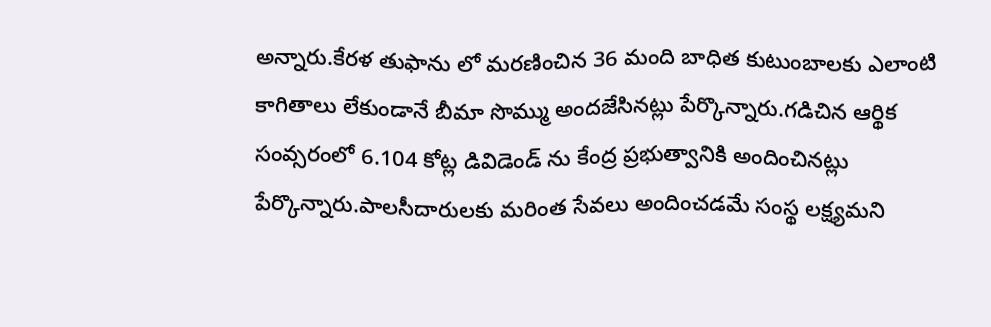అన్నారు.కేరళ తుఫాను లో మరణించిన 36 మంది బాధిత కుటుంబాలకు ఎలాంటి కాగితాలు లేకుండానే బీమా సొమ్ము అందజేసినట్లు పేర్కొన్నారు.గడిచిన ఆర్థిక సంవ్సరంలో 6.104 కోట్ల డివిడెండ్ ను కేంద్ర ప్రభుత్వానికి అందించినట్లు పేర్కొన్నారు.పాలసీదారులకు మరింత సేవలు అందించడమే సంస్థ లక్ష్యమని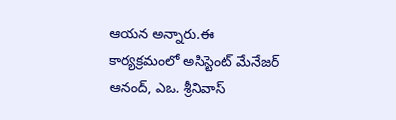ఆయన అన్నారు.ఈ కార్యక్రమంలో అసిస్టెంట్‌ మేనేజర్‌ ఆనంద్, ఎఒ. శ్రీనివాస్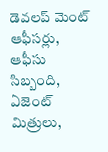డెవలప్ మెంట్ ఆఫీసర్లు, ఆఫీసు సిబ్బంది, ఏజెంట్‌ మిత్రులు,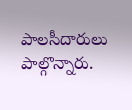పాలసీదారులు పాల్గొన్నారు.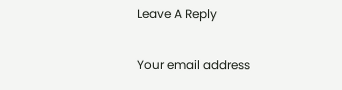Leave A Reply

Your email address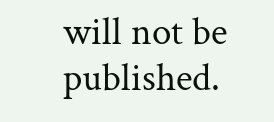will not be published.